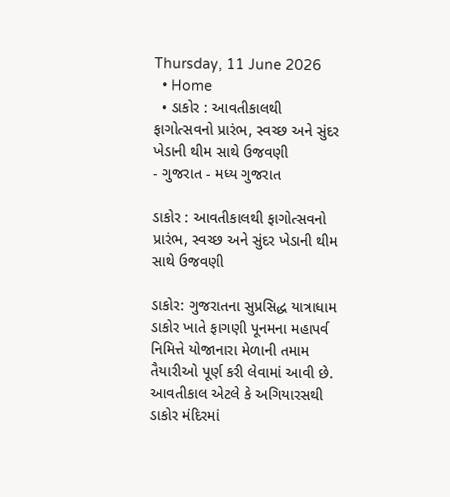Thursday, 11 June 2026
  • Home
  • ડાકોર : આવતીકાલથી ફાગોત્સવનો પ્રારંભ, સ્વચ્છ અને સુંદર ખેડાની થીમ સાથે ઉજવણી
- ગુજરાત - મધ્ય ગુજરાત

ડાકોર : આવતીકાલથી ફાગોત્સવનો પ્રારંભ, સ્વચ્છ અને સુંદર ખેડાની થીમ સાથે ઉજવણી

ડાકોર: ગુજરાતના સુપ્રસિદ્ધ યાત્રાધામ ડાકોર ખાતે ફાગણી પૂનમના મહાપર્વ નિમિત્તે યોજાનારા મેળાની તમામ તૈયારીઓ પૂર્ણ કરી લેવામાં આવી છે. આવતીકાલ એટલે કે અગિયારસથી ડાકોર મંદિરમાં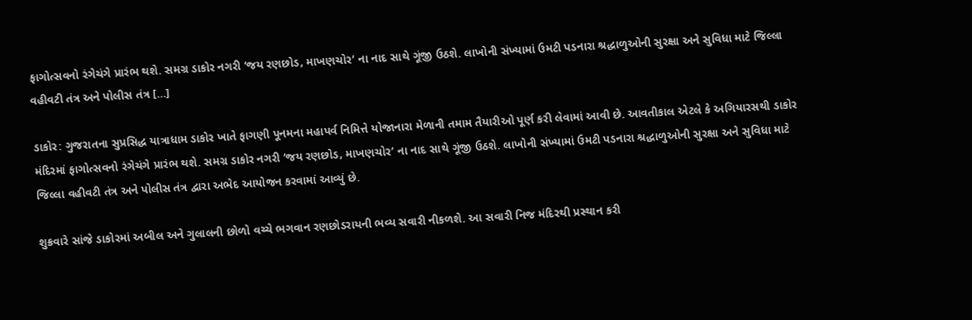ફાગોત્સવનો રંગેચંગે પ્રારંભ થશે. સમગ્ર ડાકોર નગરી ‘જય રણછોડ, માખણચોર’ ના નાદ સાથે ગૂંજી ઉઠશે. લાખોની સંખ્યામાં ઉમટી પડનારા શ્રદ્ધાળુઓની સુરક્ષા અને સુવિધા માટે જિલ્લા વહીવટી તંત્ર અને પોલીસ તંત્ર […]

ડાકોર: ગુજરાતના સુપ્રસિદ્ધ યાત્રાધામ ડાકોર ખાતે ફાગણી પૂનમના મહાપર્વ નિમિત્તે યોજાનારા મેળાની તમામ તૈયારીઓ પૂર્ણ કરી લેવામાં આવી છે. આવતીકાલ એટલે કે અગિયારસથી ડાકોર મંદિરમાં ફાગોત્સવનો રંગેચંગે પ્રારંભ થશે. સમગ્ર ડાકોર નગરી ‘જય રણછોડ, માખણચોર’ ના નાદ સાથે ગૂંજી ઉઠશે. લાખોની સંખ્યામાં ઉમટી પડનારા શ્રદ્ધાળુઓની સુરક્ષા અને સુવિધા માટે જિલ્લા વહીવટી તંત્ર અને પોલીસ તંત્ર દ્વારા અભેદ આયોજન કરવામાં આવ્યું છે.

શુક્રવારે સાંજે ડાકોરમાં અબીલ અને ગુલાલની છોળો વચ્ચે ભગવાન રણછોડરાયની ભવ્ય સવારી નીકળશે. આ સવારી નિજ મંદિરથી પ્રસ્થાન કરી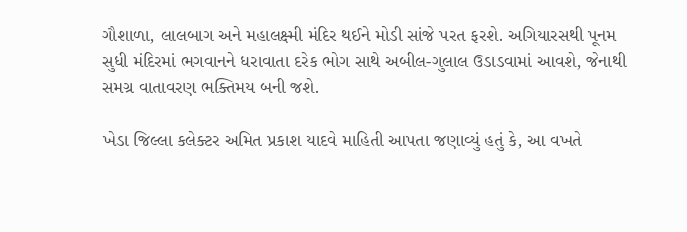ગૌશાળા, લાલબાગ અને મહાલક્ષ્મી મંદિર થઈને મોડી સાંજે પરત ફરશે. અગિયારસથી પૂનમ સુધી મંદિરમાં ભગવાનને ધરાવાતા દરેક ભોગ સાથે અબીલ-ગુલાલ ઉડાડવામાં આવશે, જેનાથી સમગ્ર વાતાવરણ ભક્તિમય બની જશે.

ખેડા જિલ્લા કલેક્ટર અમિત પ્રકાશ યાદવે માહિતી આપતા જણાવ્યું હતું કે, આ વખતે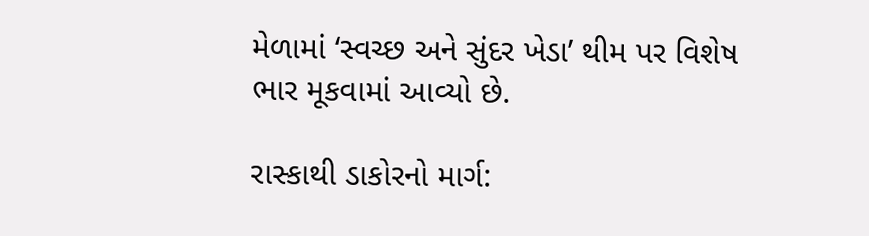મેળામાં ‘સ્વચ્છ અને સુંદર ખેડા’ થીમ પર વિશેષ ભાર મૂકવામાં આવ્યો છે.

રાસ્કાથી ડાકોરનો માર્ગ: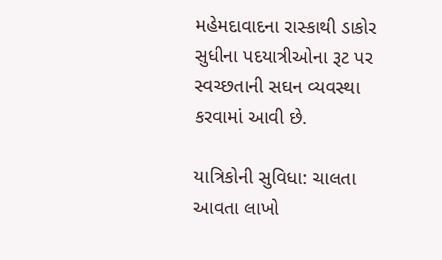મહેમદાવાદના રાસ્કાથી ડાકોર સુધીના પદયાત્રીઓના રૂટ પર સ્વચ્છતાની સઘન વ્યવસ્થા કરવામાં આવી છે.

યાત્રિકોની સુવિધા: ચાલતા આવતા લાખો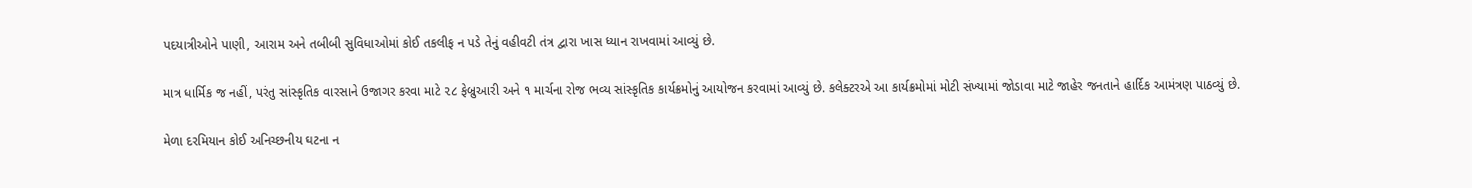પદયાત્રીઓને પાણી, આરામ અને તબીબી સુવિધાઓમાં કોઈ તકલીફ ન પડે તેનું વહીવટી તંત્ર દ્વારા ખાસ ધ્યાન રાખવામાં આવ્યું છે.

માત્ર ધાર્મિક જ નહીં, પરંતુ સાંસ્કૃતિક વારસાને ઉજાગર કરવા માટે ૨૮ ફેબ્રુઆરી અને ૧ માર્ચના રોજ ભવ્ય સાંસ્કૃતિક કાર્યક્રમોનું આયોજન કરવામાં આવ્યું છે. કલેક્ટરએ આ કાર્યક્રમોમાં મોટી સંખ્યામાં જોડાવા માટે જાહેર જનતાને હાર્દિક આમંત્રણ પાઠવ્યું છે.

મેળા દરમિયાન કોઈ અનિચ્છનીય ઘટના ન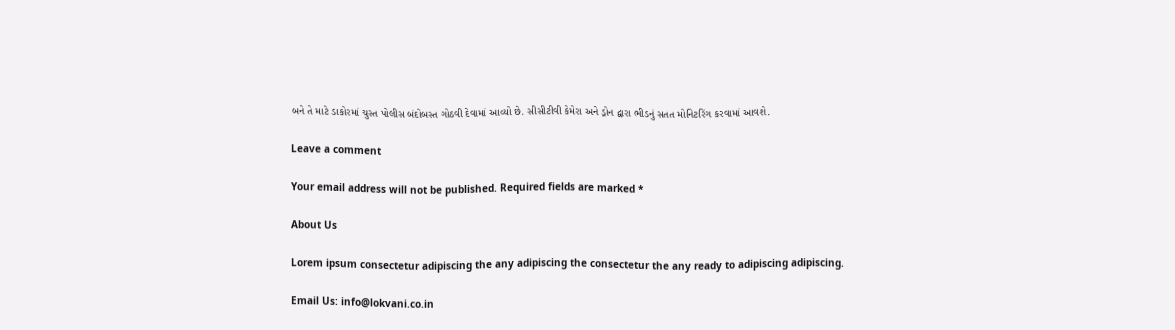બને તે માટે ડાકોરમાં ચુસ્ત પોલીસ બંદોબસ્ત ગોઠવી દેવામાં આવ્યો છે. સીસીટીવી કેમેરા અને ડ્રોન દ્વારા ભીડનું સતત મોનિટરિંગ કરવામાં આવશે.

Leave a comment

Your email address will not be published. Required fields are marked *

About Us

Lorem ipsum consectetur adipiscing the any adipiscing the consectetur the any ready to adipiscing adipiscing.

Email Us: info@lokvani.co.in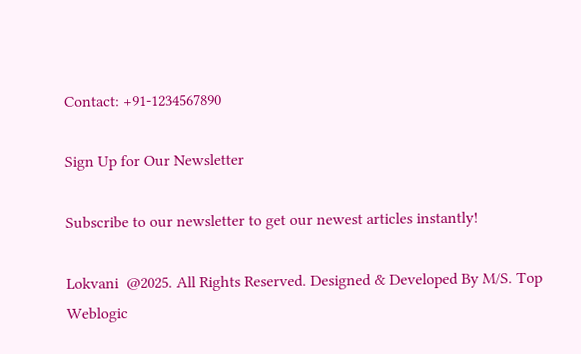Contact: +91-1234567890

Sign Up for Our Newsletter

Subscribe to our newsletter to get our newest articles instantly!

Lokvani  @2025. All Rights Reserved. Designed & Developed By M/S. Top Weblogic